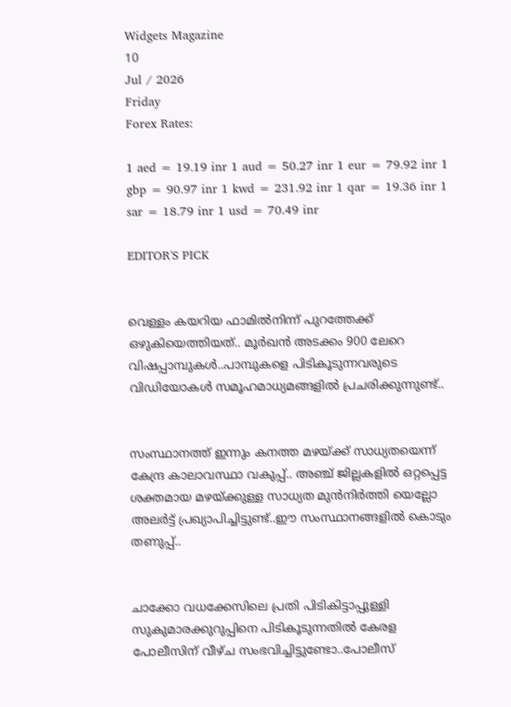Widgets Magazine
10
Jul / 2026
Friday
Forex Rates:

1 aed = 19.19 inr 1 aud = 50.27 inr 1 eur = 79.92 inr 1 gbp = 90.97 inr 1 kwd = 231.92 inr 1 qar = 19.36 inr 1 sar = 18.79 inr 1 usd = 70.49 inr

EDITOR'S PICK


വെള്ളം കയറിയ ഫാമിൽ‌‌നിന്ന് പുറത്തേക്ക് ഒഴുകിയെത്തിയത്.. മൂർഖൻ അടക്കം 900 ലേറെ വിഷപ്പാമ്പുകൾ..പാമ്പുകളെ പിടികൂടുന്നവരുടെ വിഡിയോകൾ സമൂഹമാധ്യമങ്ങളിൽ പ്രചരിക്കുന്നുണ്ട്..


സംസ്ഥാനത്ത് ഇന്നും കനത്ത മഴയ്ക്ക് സാധ്യതയെന്ന് കേന്ദ്ര കാലാവസ്ഥാ വകുപ്പ്.. അഞ്ച് ജില്ലകളില്‍ ഒറ്റപ്പെട്ട ശക്തമായ മഴയ്ക്കുള്ള സാധ്യത മുന്‍നിര്‍ത്തി യെല്ലോ അലര്‍ട്ട് പ്രഖ്യാപിച്ചിട്ടുണ്ട്..ഈ സംസ്ഥാനങ്ങളിൽ കൊടും തണുപ്പ്..


ചാക്കോ വധക്കേസിലെ പ്രതി പിടികിട്ടാപ്പുള്ളി സുകുമാരക്കുറുപ്പിനെ പിടികൂടുന്നതില്‍ കേരള പോലീസിന് വീഴ്ച സംഭവിച്ചിട്ടുണ്ടോ..പോലീസ്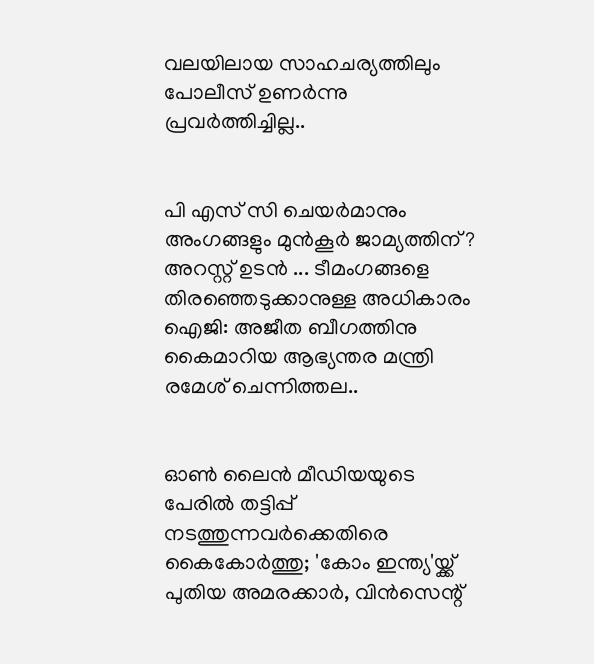വലയിലായ സാഹചര്യത്തിലും പോലീസ് ഉണര്‍ന്നു പ്രവര്‍ത്തിച്ചില്ല..


പി എസ് സി ചെയർമാനും അംഗങ്ങളും മുൻകൂർ ജാമ്യത്തിന്? അറസ്റ്റ് ഉടൻ ... ടീമംഗങ്ങളെ തിരഞ്ഞെടുക്കാനുള്ള അധികാരം ഐജി: അജീത ബീഗത്തിനു കൈമാറിയ ആഭ്യന്തര മന്ത്രി രമേശ് ചെന്നിത്തല..


ഓൺ ലൈൻ മീഡിയയുടെ പേരിൽ തട്ടിപ്പ് നടത്തുന്നവർക്കെതിരെ കൈകോർത്തു; 'കോം ഇന്ത്യ'യ്ക്ക് പുതിയ അമരക്കാര്‍, വിൻസെന്റ്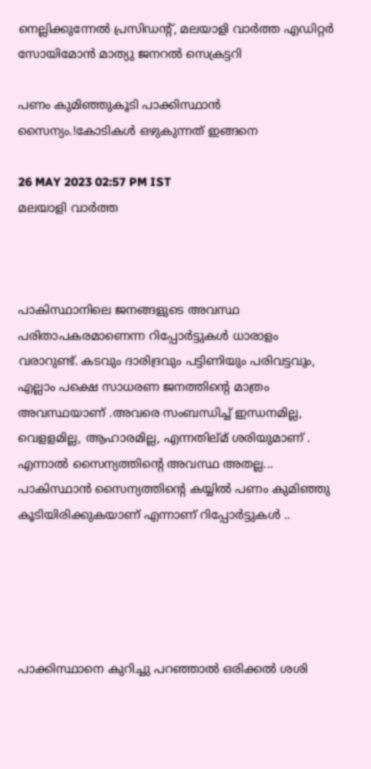നെല്ലിക്കുന്നേൽ പ്രസിഡന്റ്, മലയാളി വാർത്ത എഡിറ്റർ സോയിമോൻ മാത്യു ജനറല്‍ സെക്രട്ടറി

പണം കുമിഞ്ഞുകൂടി പാക്കിസ്ഥാൻ സൈന്യം.!കോടികൾ ഒഴുകുന്നത് ഇങ്ങനെ

26 MAY 2023 02:57 PM IST
മലയാളി വാര്‍ത്ത



പാകിസ്ഥാനിലെ ജനങ്ങളുടെ അവസ്ഥ പരിതാപകരമാണെന്ന റിപ്പോർട്ടുകൾ ധാരാളം വരാറുണ്ട്. കടവും ദാരിദ്രവും പട്ടിണിയും പരിവട്ടവും, എല്ലാം പക്ഷെ സാധരണ ജനത്തിന്റെ മാത്രം അവസ്ഥയാണ് .അവരെ സംബന്ധിച്ച് ഇന്ധനമില്ല, വെളളമില്ല, ആഹാരമില്ല, എന്നതില്മ് ശരിയുമാണ് . എന്നാൽ സൈന്യത്തിന്റെ അവസ്ഥ അതല്ല... പാകിസ്ഥാൻ സൈന്യത്തിന്റെ കയ്യിൽ പണം കുമിഞ്ഞു കൂടിയിരിക്കുകയാണ് എന്നാണ് റിപ്പോർട്ടുകൾ ..





പാക്കിസ്ഥാനെ കുറിച്ചു പറഞ്ഞാൽ ഒരിക്കൽ ശശി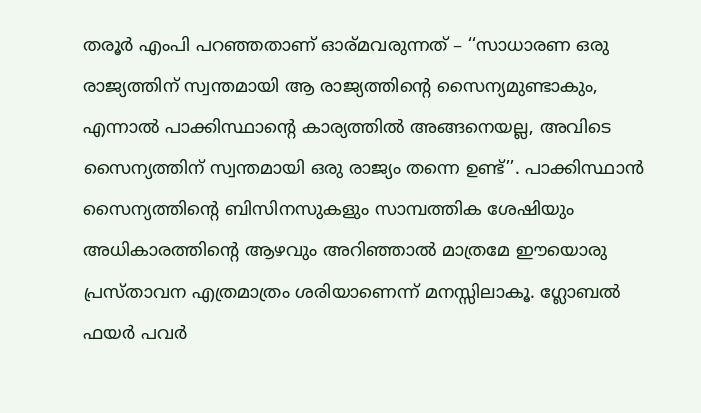തരൂർ എംപി പറഞ്ഞതാണ് ഓര്മവരുന്നത് – ‘‘സാധാരണ ഒരു രാജ്യത്തിന് സ്വന്തമായി ആ രാജ്യത്തിന്റെ സൈന്യമുണ്ടാകും, എന്നാൽ പാക്കിസ്ഥാന്റെ കാര്യത്തിൽ അങ്ങനെയല്ല, അവിടെ സൈന്യത്തിന് സ്വന്തമായി ഒരു രാജ്യം തന്നെ ഉണ്ട്’’. പാക്കിസ്ഥാൻ സൈന്യത്തിന്റെ ബിസിനസുകളും സാമ്പത്തിക ശേഷിയും അധികാരത്തിന്റെ ആഴവും അറിഞ്ഞാൽ മാത്രമേ ഈയൊരു പ്രസ്താവന എത്രമാത്രം ശരിയാണെന്ന് മനസ്സിലാകൂ. ഗ്ലോബൽ ഫയർ പവർ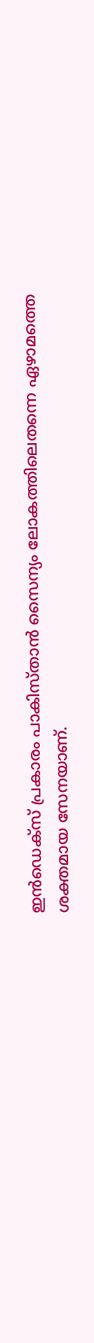ഇൻഡെക്സ് പ്രകാരം പാകിസ്താൻ സൈന്യം ലോകത്തിലെതന്നെ ഏഴാമത്തെ ശക്തമായ സേനയാണ്.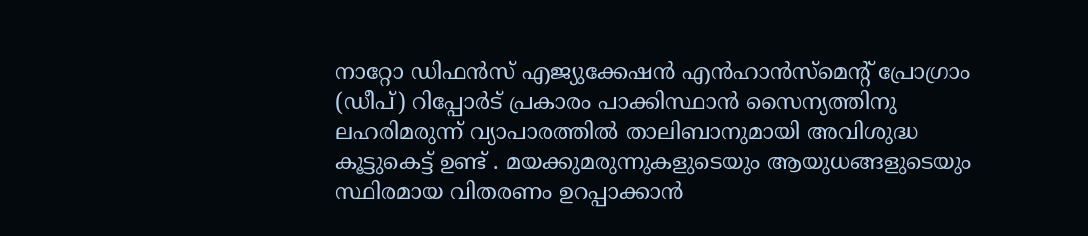നാറ്റോ ഡിഫൻസ് എജ്യുക്കേഷൻ എൻഹാൻസ്‌മെന്റ് പ്രോഗ്രാം (ഡീപ്) റിപ്പോർട് പ്രകാരം പാക്കിസ്ഥാൻ സൈന്യത്തിനു ലഹരിമരുന്ന് വ്യാപാരത്തിൽ താലിബാനുമായി അവിശുദ്ധ കൂട്ടുകെട്ട് ഉണ്ട് . മയക്കുമരുന്നുകളുടെയും ആയുധങ്ങളുടെയും സ്ഥിരമായ വിതരണം ഉറപ്പാക്കാൻ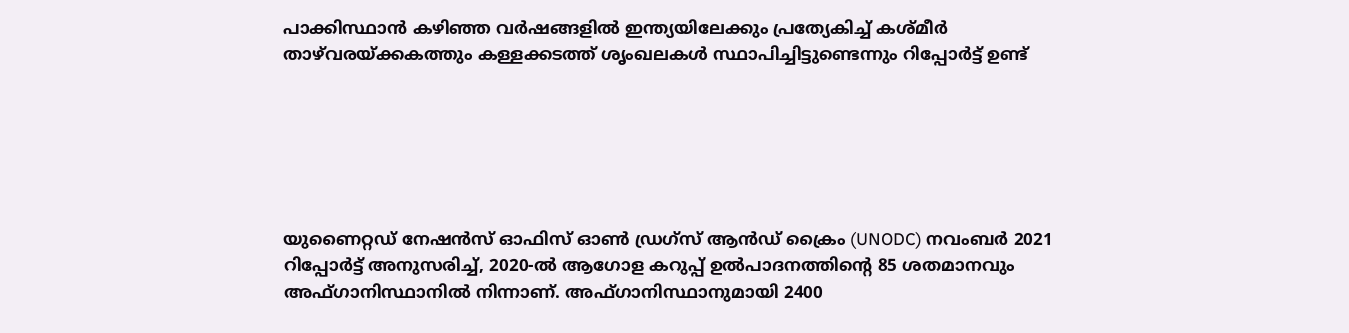പാക്കിസ്ഥാൻ കഴിഞ്ഞ വർഷങ്ങളിൽ ഇന്ത്യയിലേക്കും പ്രത്യേകിച്ച് കശ്മീർ താഴ്‌വരയ്‌ക്കകത്തും കള്ളക്കടത്ത് ശൃംഖലകൾ സ്ഥാപിച്ചിട്ടുണ്ടെന്നും റിപ്പോർട്ട് ഉണ്ട്






യുണൈറ്റഡ് നേഷൻസ് ഓഫിസ് ഓൺ ഡ്രഗ്‌സ് ആൻഡ് ക്രൈം (UNODC) നവംബർ 2021 റിപ്പോർട്ട് അനുസരിച്ച്, 2020-ൽ ആഗോള കറുപ്പ് ഉൽപാദനത്തിന്റെ 85 ശതമാനവും അഫ്ഗാനിസ്ഥാനിൽ നിന്നാണ്. അഫ്ഗാനിസ്ഥാനുമായി 2400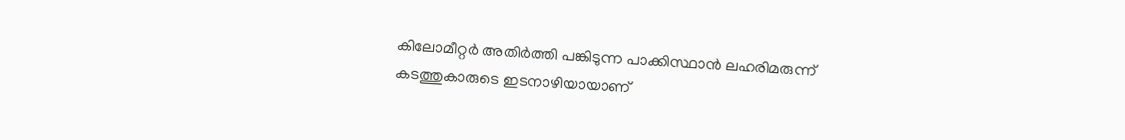കിലോമീറ്റർ അതിർത്തി പങ്കിടുന്ന പാക്കിസ്ഥാൻ ലഹരിമരുന്ന് കടത്തുകാരുടെ ഇടനാഴിയായാണ്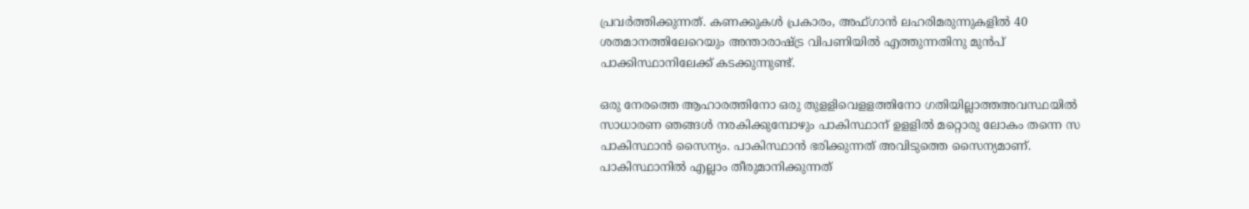പ്രവർത്തിക്കുന്നത്. കണക്കുകൾ പ്രകാരം, അഫ്ഗാൻ ലഹരിമരുന്നുകളിൽ 40 ശതമാനത്തിലേറെയും അന്താരാഷ്ട്ര വിപണിയിൽ എത്തുന്നതിനു മുൻപ് പാക്കിസ്ഥാനിലേക്ക് കടക്കുന്നുണ്ട്.

ഒരു നേരത്തെ ആഹാരത്തിനോ ഒരു തുളളിവെളളത്തിനോ ഗതിയില്ലാത്തഅവസ്ഥയിൽ സാധാരണ ഞങ്ങൾ നരകിക്കുമ്പോഴും പാകിസ്ഥാന് ഉളളിൽ മറ്റൊരു ലോകം തന്നെ സ പാകിസ്ഥാൻ സൈന്യം. പാകിസ്ഥാൻ ഭരിക്കുന്നത് അവിടുത്തെ സൈന്യമാണ്. പാകിസ്ഥാനിൽ എല്ലാം തീരുമാനിക്കുന്നത്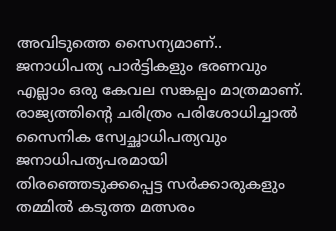അവിടുത്തെ സൈന്യമാണ്.. ജനാധിപത്യ പാർട്ടികളും ഭരണവും എല്ലാം ഒരു കേവല സങ്കല്പം മാത്രമാണ്. രാജ്യത്തിന്റെ ചരിത്രം പരിശോധിച്ചാൽ സൈനിക സ്വേച്ഛാധിപത്യവും ജനാധിപത്യപരമായി തിരഞ്ഞെടുക്കപ്പെട്ട സർക്കാരുകളും തമ്മിൽ കടുത്ത മത്സരം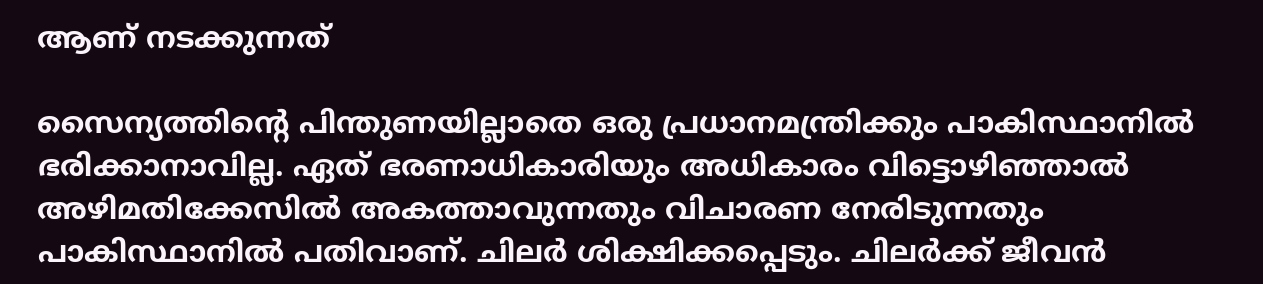ആണ് നടക്കുന്നത്

സൈന്യത്തിന്റെ പിന്തുണയില്ലാതെ ഒരു പ്രധാനമന്ത്രിക്കും പാകിസ്ഥാനിൽ ഭരിക്കാനാവില്ല. ഏത് ഭരണാധികാരിയും അധികാരം വിട്ടൊഴിഞ്ഞാൽ അഴിമതിക്കേസിൽ അകത്താവുന്നതും വിചാരണ നേരിടുന്നതും പാകിസ്ഥാനിൽ പതിവാണ്. ചിലർ ശിക്ഷിക്കപ്പെടും. ചിലർക്ക് ജീവൻ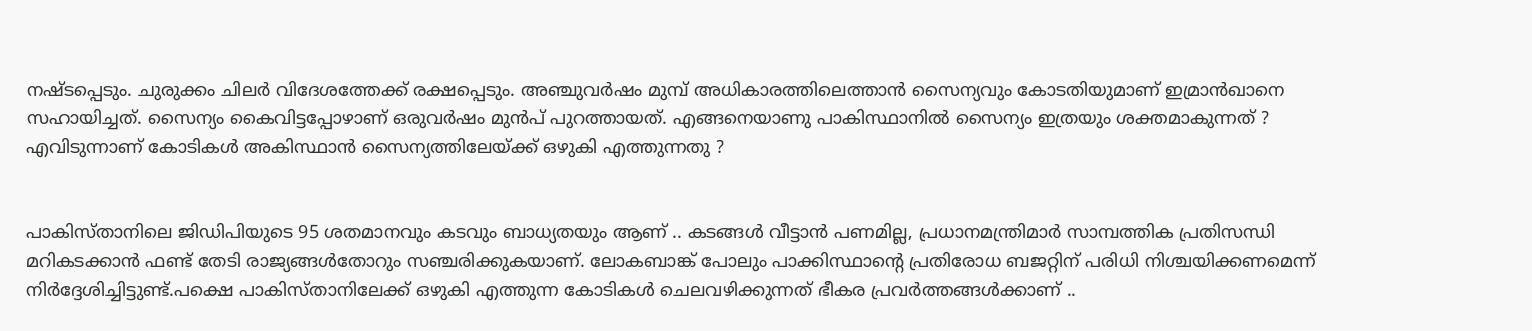നഷ്ടപ്പെടും. ചുരുക്കം ചിലർ വിദേശത്തേക്ക് രക്ഷപ്പെടും. അഞ്ചുവർഷം മുമ്പ് അധികാരത്തിലെത്താൻ സൈന്യവും കോടതിയുമാണ് ഇമ്രാൻഖാനെ സഹായിച്ചത്. സൈന്യം കൈവിട്ടപ്പോഴാണ് ഒരുവർഷം മുൻപ് പുറത്തായത്. എങ്ങനെയാണു പാകിസ്ഥാനിൽ സൈന്യം ഇത്രയും ശക്തമാകുന്നത് ? എവിടുന്നാണ് കോടികൾ അകിസ്ഥാൻ സൈന്യത്തിലേയ്ക്ക് ഒഴുകി എത്തുന്നതു ?


പാകിസ്താനിലെ ജിഡിപിയുടെ 95 ശതമാനവും കടവും ബാധ്യതയും ആണ് .. കടങ്ങൾ വീട്ടാൻ പണമില്ല, പ്രധാനമന്ത്രിമാർ സാമ്പത്തിക പ്രതിസന്ധി മറികടക്കാൻ ഫണ്ട് തേടി രാജ്യങ്ങൾതോറും സഞ്ചരിക്കുകയാണ്. ലോകബാങ്ക് പോലും പാക്കിസ്ഥാന്റെ പ്രതിരോധ ബജറ്റിന് പരിധി നിശ്ചയിക്കണമെന്ന് നിർദ്ദേശിച്ചിട്ടുണ്ട്.പക്ഷെ പാകിസ്താനിലേക്ക് ഒഴുകി എത്തുന്ന കോടികൾ ചെലവഴിക്കുന്നത് ഭീകര പ്രവർത്തങ്ങൾക്കാണ് ..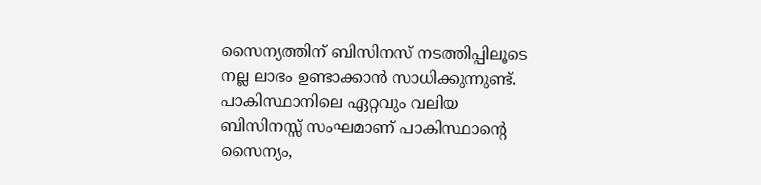സൈന്യത്തിന് ബിസിനസ് നടത്തിപ്പിലൂടെ നല്ല ലാഭം ഉണ്ടാക്കാൻ സാധിക്കുന്നുണ്ട്. പാകിസ്ഥാനിലെ ഏറ്റവും വലിയ ബിസിനസ്സ് സംഘമാണ് പാകിസ്ഥാന്റെ സൈന്യം,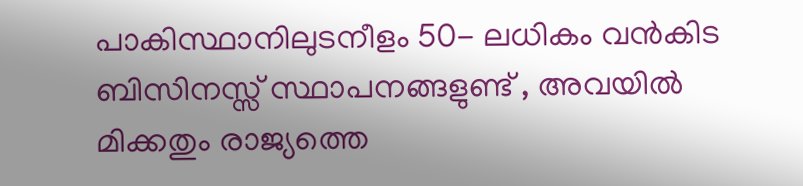പാകിസ്ഥാനിലുടനീളം 50- ലധികം വൻകിട ബിസിനസ്സ് സ്ഥാപനങ്ങളുണ്ട് , അവയിൽ മിക്കതും രാജ്യത്തെ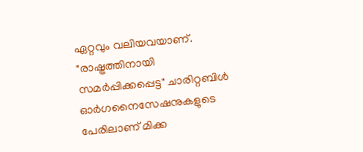ഏറ്റവും വലിയവയാണ്. "രാഷ്ട്രത്തിനായി സമർപ്പിക്കപ്പെട്ട" ചാരിറ്റബിൾ ഓർഗനൈസേഷനുകളുടെ പേരിലാണ് മിക്ക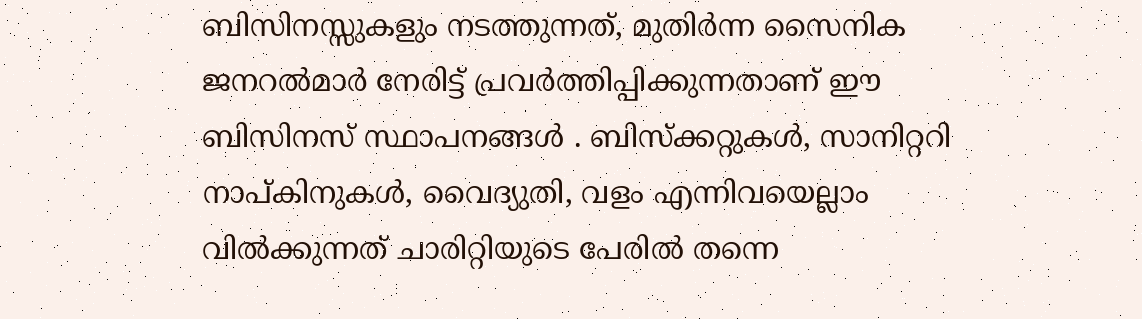ബിസിനസ്സുകളും നടത്തുന്നത്, മുതിർന്ന സൈനിക ജനറൽമാർ നേരിട്ട് പ്രവർത്തിപ്പിക്കുന്നതാണ് ഈ ബിസിനസ് സ്ഥാപനങ്ങൾ . ബിസ്‌ക്കറ്റുകൾ, സാനിറ്ററി നാപ്കിനുകൾ, വൈദ്യുതി, വളം എന്നിവയെല്ലാം വിൽക്കുന്നത് ചാരിറ്റിയുടെ പേരിൽ തന്നെ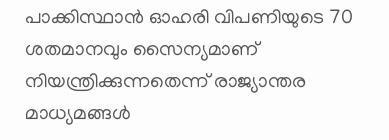പാക്കിസ്ഥാൻ ഓഹരി വിപണിയുടെ 70 ശതമാനവും സൈന്യമാണ് നിയന്ത്രിക്കുന്നതെന്ന് രാജ്യാന്തര മാധ്യമങ്ങൾ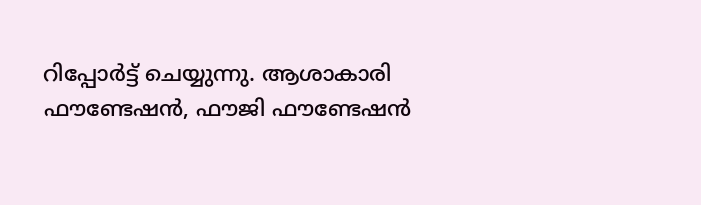റിപ്പോർട്ട് ചെയ്യുന്നു. ആശാകാരി ഫൗണ്ടേഷൻ, ഫൗജി ഫൗണ്ടേഷൻ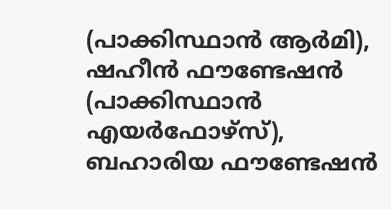(പാക്കിസ്ഥാൻ ആർമി), ഷഹീൻ ഫൗണ്ടേഷൻ (പാക്കിസ്ഥാൻ എയർഫോഴ്സ്), ബഹാരിയ ഫൗണ്ടേഷൻ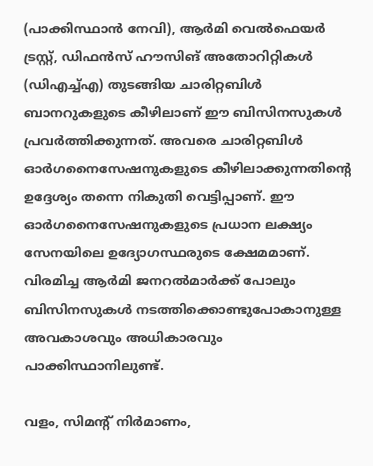(പാക്കിസ്ഥാൻ നേവി), ആർമി വെൽഫെയർ ട്രസ്റ്റ്, ഡിഫൻസ് ഹൗസിങ് അതോറിറ്റികൾ (ഡിഎച്ച്എ) തുടങ്ങിയ ചാരിറ്റബിൾ ബാനറുകളുടെ കീഴിലാണ് ഈ ബിസിനസുകൾ പ്രവർത്തിക്കുന്നത്. അവരെ ചാരിറ്റബിൾ ഓർഗനൈസേഷനുകളുടെ കീഴിലാക്കുന്നതിന്റെ ഉദ്ദേശ്യം തന്നെ നികുതി വെട്ടിപ്പാണ്. ഈ ഓർഗനൈസേഷനുകളുടെ പ്രധാന ലക്ഷ്യം സേനയിലെ ഉദ്യോഗസ്ഥരുടെ ക്ഷേമമാണ്. വിരമിച്ച ആർമി ജനറൽമാർക്ക് പോലും ബിസിനസുകൾ നടത്തിക്കൊണ്ടുപോകാനുള്ള അവകാശവും അധികാരവും പാക്കിസ്ഥാനിലുണ്ട്.

വളം, സിമന്റ് നിർമാണം,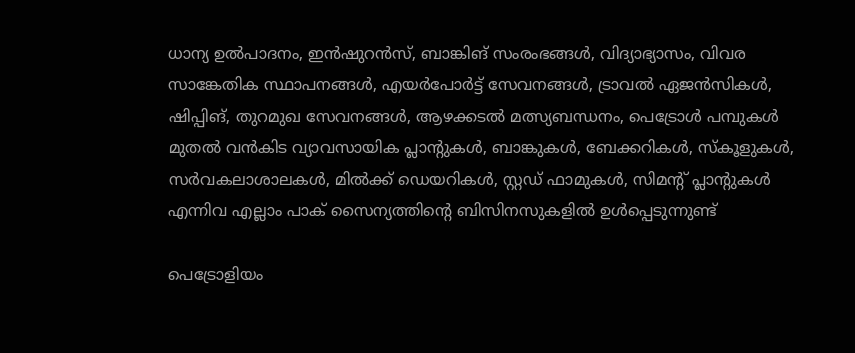ധാന്യ ഉൽപാദനം, ഇൻഷുറൻസ്, ബാങ്കിങ് സംരംഭങ്ങൾ, വിദ്യാഭ്യാസം, വിവര സാങ്കേതിക സ്ഥാപനങ്ങൾ, എയർപോർട്ട് സേവനങ്ങൾ, ട്രാവൽ ഏജൻസികൾ, ഷിപ്പിങ്, തുറമുഖ സേവനങ്ങൾ, ആഴക്കടൽ മത്സ്യബന്ധനം, പെട്രോൾ പമ്പുകൾ മുതൽ വൻകിട വ്യാവസായിക പ്ലാന്റുകൾ, ബാങ്കുകൾ, ബേക്കറികൾ, സ്‌കൂളുകൾ, സർവകലാശാലകൾ, മിൽക്ക് ഡെയറികൾ, സ്റ്റഡ് ഫാമുകൾ, സിമന്റ് പ്ലാന്റുകൾ എന്നിവ എല്ലാം പാക് സൈന്യത്തിന്റെ ബിസിനസുകളിൽ ഉൾപ്പെടുന്നുണ്ട്

പെട്രോളിയം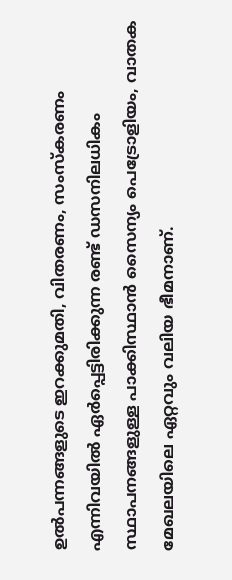ഉൽപന്നങ്ങളുടെ ഇറക്കുമതി, വിതരണം, സംസ്കരണം എന്നിവയിൽ ഏർപ്പെട്ടിരിക്കുന്ന രണ്ട് ഡസനിലധികം സ്ഥാപനങ്ങളുള്ള പാക്കിസ്ഥാൻ സൈന്യം പെട്രോളിയം, വാതക മേഖലയിലെ ഏറ്റവും വലിയ ഭീമനാണ്.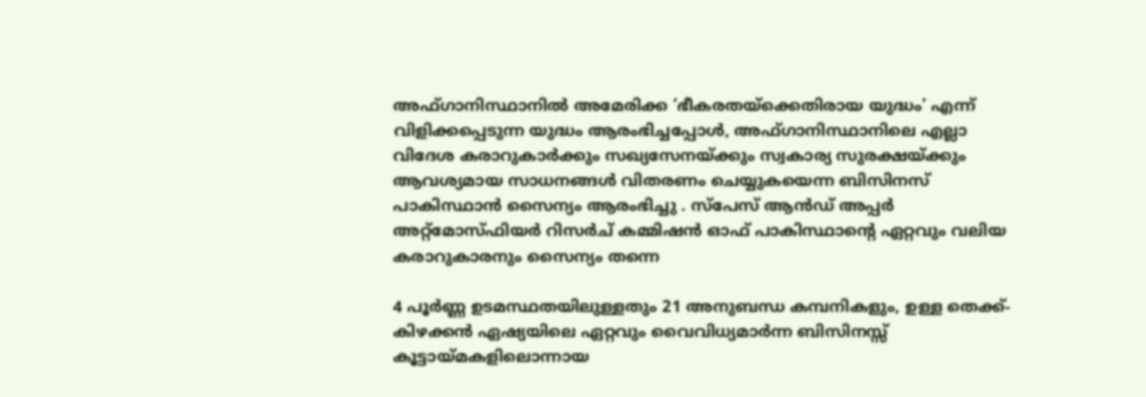അഫ്ഗാനിസ്ഥാനിൽ അമേരിക്ക ‘ഭീകരതയ്‌ക്കെതിരായ യുദ്ധം’ എന്ന് വിളിക്കപ്പെടുന്ന യുദ്ധം ആരംഭിച്ചപ്പോൾ, അഫ്ഗാനിസ്ഥാനിലെ എല്ലാ വിദേശ കരാറുകാർക്കും സഖ്യസേനയ്ക്കും സ്വകാര്യ സുരക്ഷയ്ക്കും ആവശ്യമായ സാധനങ്ങൾ വിതരണം ചെയ്യുകയെന്ന ബിസിനസ് പാകിസ്ഥാൻ സൈന്യം ആരംഭിച്ചു . സ്പേസ് ആൻഡ് അപ്പർ അറ്റ്മോസ്ഫിയർ റിസർച് കമ്മിഷൻ ഓഫ് പാകിസ്ഥാന്റെ ഏറ്റവും വലിയ കരാറുകാരനും സൈന്യം തന്നെ

4 പൂർണ്ണ ഉടമസ്ഥതയിലുള്ളതും 21 അനുബന്ധ കമ്പനികളും, ഉള്ള തെക്ക്-കിഴക്കൻ ഏഷ്യയിലെ ഏറ്റവും വൈവിധ്യമാർന്ന ബിസിനസ്സ് കൂട്ടായ്മകളിലൊന്നായ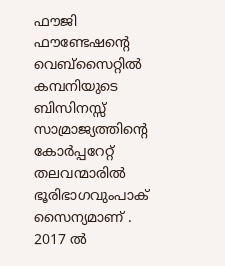ഫൗജി ഫൗണ്ടേഷന്റെ വെബ്‌സൈറ്റിൽ കമ്പനിയുടെ ബിസിനസ്സ് സാമ്രാജ്യത്തിന്റെ കോർപ്പറേറ്റ് തലവന്മാരിൽ ഭൂരിഭാഗവുംപാക് സൈന്യമാണ് . 2017 ൽ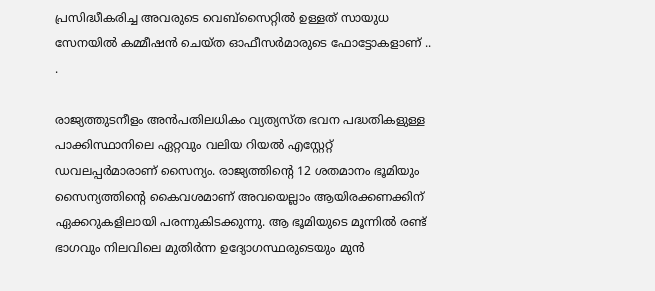പ്രസിദ്ധീകരിച്ച അവരുടെ വെബ്സൈറ്റിൽ ഉള്ളത് സായുധ സേനയിൽ കമ്മീഷൻ ചെയ്ത ഓഫീസർമാരുടെ ഫോട്ടോകളാണ് .. .

രാജ്യത്തുടനീളം അൻപതിലധികം വ്യത്യസ്ത ഭവന പദ്ധതികളുള്ള പാക്കിസ്ഥാനിലെ ഏറ്റവും വലിയ റിയൽ എസ്റ്റേറ്റ് ഡവലപ്പർമാരാണ് സൈന്യം. രാജ്യത്തിന്റെ 12 ശതമാനം ഭൂമിയും സൈന്യത്തിന്റെ കൈവശമാണ് അവയെല്ലാം ആയിരക്കണക്കിന് ഏക്കറുകളിലായി പരന്നുകിടക്കുന്നു. ആ ഭൂമിയുടെ മൂന്നിൽ രണ്ട് ഭാഗവും നിലവിലെ മുതിർന്ന ഉദ്യോഗസ്ഥരുടെയും മുൻ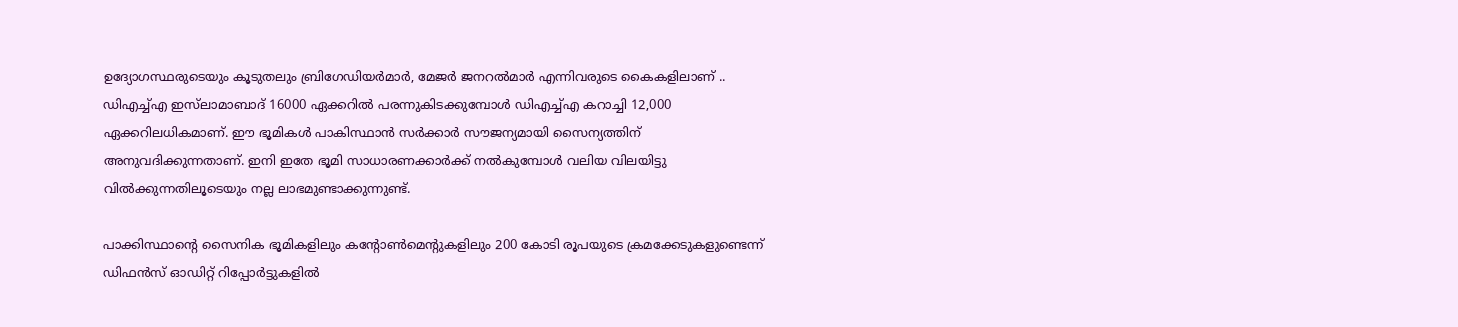ഉദ്യോഗസ്ഥരുടെയും കൂടുതലും ബ്രിഗേഡിയർമാർ, മേജർ ജനറൽമാർ എന്നിവരുടെ കൈകളിലാണ് .. ഡിഎച്ച്എ ഇസ്‌ലാമാബാദ് 16000 ഏക്കറിൽ പരന്നുകിടക്കുമ്പോൾ ഡിഎച്ച്എ കറാച്ചി 12,000 ഏക്കറിലധികമാണ്. ഈ ഭൂമികൾ പാകിസ്ഥാൻ സർക്കാർ സൗജന്യമായി സൈന്യത്തിന് അനുവദിക്കുന്നതാണ്. ഇനി ഇതേ ഭൂമി സാധാരണക്കാർക്ക് നൽകുമ്പോൾ വലിയ വിലയിട്ടു വിൽക്കുന്നതിലൂടെയും നല്ല ലാഭമുണ്ടാക്കുന്നുണ്ട്.

പാക്കിസ്ഥാന്റെ സൈനിക ഭൂമികളിലും കന്റോൺമെന്റുകളിലും 200 കോടി രൂപയുടെ ക്രമക്കേടുകളുണ്ടെന്ന് ഡിഫൻസ് ഓഡിറ്റ് റിപ്പോർട്ടുകളിൽ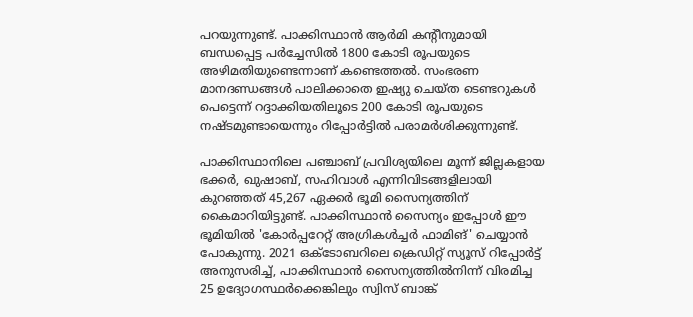പറയുന്നുണ്ട്. പാക്കിസ്ഥാൻ ആർമി കന്റീനുമായി ബന്ധപ്പെട്ട പർച്ചേസിൽ 1800 കോടി രൂപയുടെ അഴിമതിയുണ്ടെന്നാണ് കണ്ടെത്തൽ. സംഭരണ മാനദണ്ഡങ്ങൾ പാലിക്കാതെ ഇഷ്യു ചെയ്ത ടെണ്ടറുകൾ പെട്ടെന്ന് റദ്ദാക്കിയതിലൂടെ 200 കോടി രൂപയുടെ നഷ്ടമുണ്ടായെന്നും റിപ്പോർട്ടിൽ പരാമർശിക്കുന്നുണ്ട്.

പാക്കിസ്ഥാനിലെ പഞ്ചാബ് പ്രവിശ്യയിലെ മൂന്ന് ജില്ലകളായ ഭക്കർ, ഖുഷാബ്, സഹിവാൾ എന്നിവിടങ്ങളിലായി കുറഞ്ഞത് 45,267 ഏക്കർ ഭൂമി സൈന്യത്തിന് കൈമാറിയിട്ടുണ്ട്. പാക്കിസ്ഥാൻ സൈന്യം ഇപ്പോൾ ഈ ഭൂമിയിൽ 'കോർപ്പറേറ്റ് അഗ്രികൾച്ചർ ഫാമിങ്' ചെയ്യാൻ പോകുന്നു. 2021 ഒക്ടോബറിലെ ക്രെഡിറ്റ് സ്യൂസ് റിപ്പോർട്ട് അനുസരിച്ച്, പാക്കിസ്ഥാൻ സൈന്യത്തിൽനിന്ന് വിരമിച്ച 25 ഉദ്യോഗസ്ഥർക്കെങ്കിലും സ്വിസ് ബാങ്ക്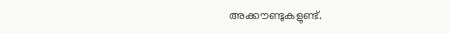അക്കൗണ്ടുകളുണ്ട്.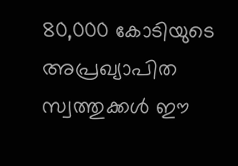80,000 കോടിയുടെ അപ്രഖ്യാപിത സ്വത്തുക്കൾ ഈ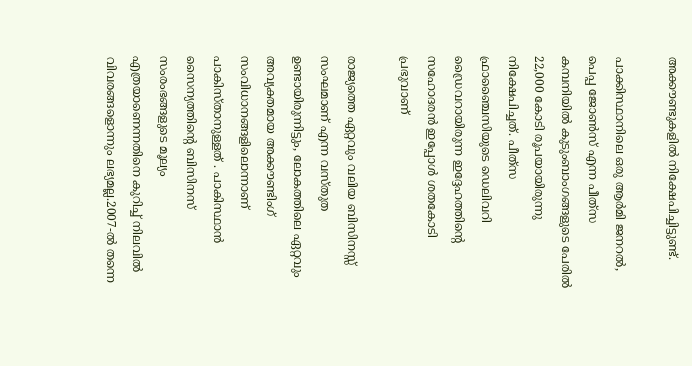അക്കൗണ്ടുകളിൽ നിക്ഷേപിച്ചിട്ടുണ്ട്.

പാക്കിസ്ഥാനിലെ ഒരു ആർമി ജനറൽ, പെപ്പ ജോൺസ്‌ എന്ന പീത്‌സ കമ്പനിയിൽ കുടുംബാംഗങ്ങളുടെ പേരിൽ 22,000 കോടി രൂപയായിരുന്നു നിക്ഷേപിച്ചത്. പീത്‌സ ഫ്രാഞ്ചൈസിയുടെ ഡെലിവറി ഡ്രൈവറായിരുന്ന ഇദ്ദേഹത്തിന്റെ സഹോദരൻ ഇപ്പോൾ ശതകോടി പ്രഭുവാണ്

രാജ്യത്തെ ഏറ്റവും വലിയ ബിസിനസ്സ് സംഘമാണ് എന്ന വസ്തുത ഉണ്ടായിരുന്നിട്ടും, ലോകത്തിലെ ഏറ്റവും അവ്യക്തമായ അക്കൗണ്ടിംഗ് സംവിധാനങ്ങളിലൊന്നാണ് പാകിസ്താനുള്ളത് . പാകിസ്ഥാൻ സൈന്യത്തിന്റെ ബിസിനസ് സംരംഭങ്ങളുടെ മൂല്യം എത്രയാണെന്നതിനെ കുറിച്ച് നിലവിൽ വിവരങ്ങളൊന്നും ലഭ്യമല്ല.2007-ൽ തന്നെ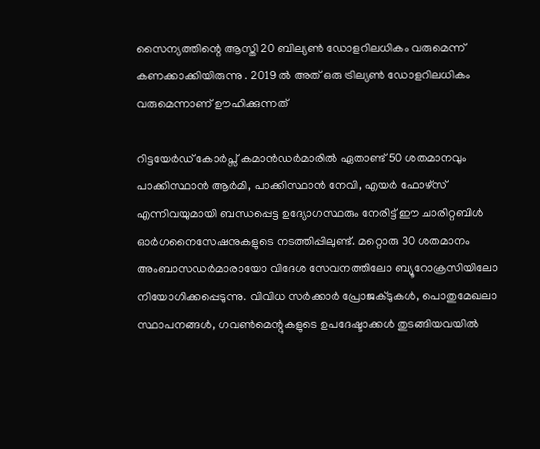സൈന്യത്തിന്റെ ആസ്തി 20 ബില്യൺ ഡോളറിലധികം വരുമെന്ന് കണക്കാക്കിയിരുന്നു . 2019 ൽ അത് ഒരു ട്രില്യൺ ഡോളറിലധികം വരുമെന്നാണ് ഊഹിക്കുന്നത്

റിട്ടയേർഡ് കോർപ്സ് കമാൻഡർമാരിൽ ഏതാണ്ട് 50 ശതമാനവും പാക്കിസ്ഥാൻ ആർമി, പാക്കിസ്ഥാൻ നേവി, എയർ ഫോഴ്സ് എന്നിവയുമായി ബന്ധപ്പെട്ട ഉദ്യോഗസ്ഥരും നേരിട്ട് ഈ ചാരിറ്റബിൾ ഓർഗനൈസേഷനുകളുടെ നടത്തിപ്പിലുണ്ട്. മറ്റൊരു 30 ശതമാനം അംബാസഡർമാരായോ വിദേശ സേവനത്തിലോ ബ്യൂറോക്രസിയിലോ നിയോഗിക്കപ്പെടുന്നു. വിവിധ സർക്കാർ പ്രോജക്ടുകൾ, പൊതുമേഖലാ സ്ഥാപനങ്ങൾ, ഗവൺമെന്റുകളുടെ ഉപദേഷ്ടാക്കൾ തുടങ്ങിയവയിൽ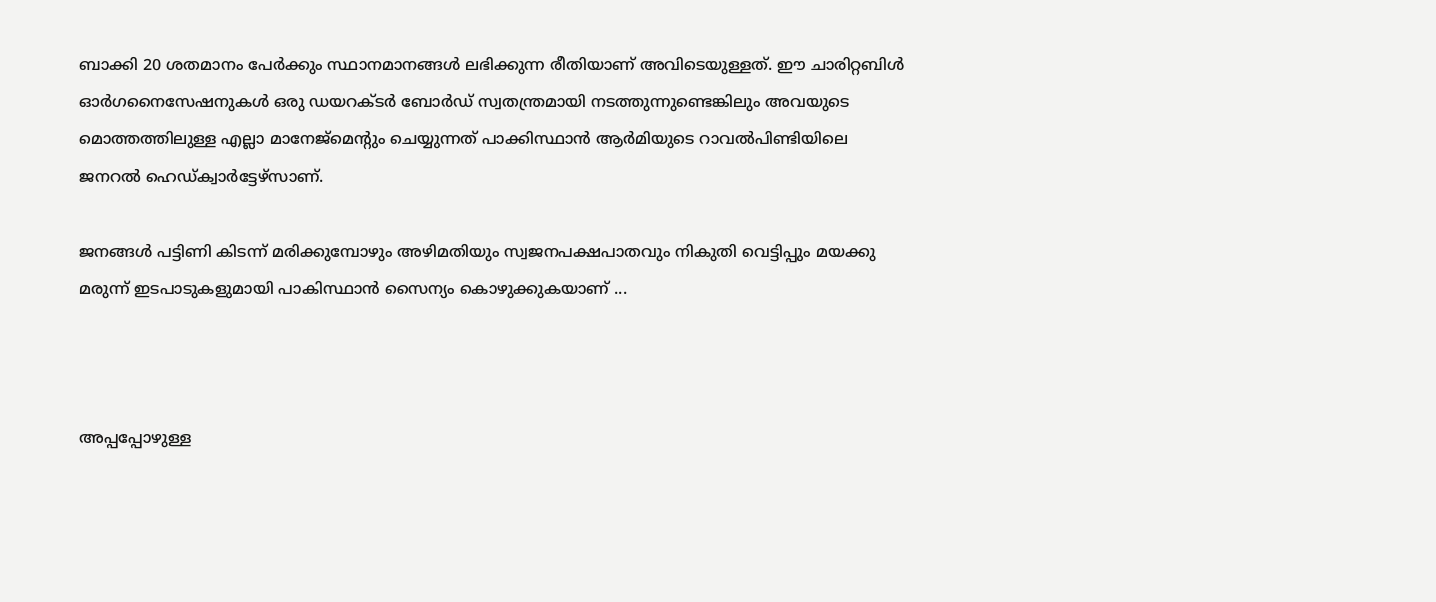ബാക്കി 20 ശതമാനം പേർക്കും സ്ഥാനമാനങ്ങൾ ലഭിക്കുന്ന രീതിയാണ് അവിടെയുള്ളത്. ഈ ചാരിറ്റബിൾ ഓർഗനൈസേഷനുകൾ ഒരു ഡയറക്ടർ ബോർഡ് സ്വതന്ത്രമായി നടത്തുന്നുണ്ടെങ്കിലും അവയുടെ മൊത്തത്തിലുള്ള എല്ലാ മാനേജ്മെന്റും ചെയ്യുന്നത് പാക്കിസ്ഥാൻ ആർമിയുടെ റാവൽപിണ്ടിയിലെ ജനറൽ ഹെഡ്ക്വാർട്ടേഴ്സാണ്.

ജനങ്ങൾ പട്ടിണി കിടന്ന് മരിക്കുമ്പോഴും അഴിമതിയും സ്വജനപക്ഷപാതവും നികുതി വെട്ടിപ്പും മയക്കു മരുന്ന് ഇടപാടുകളുമായി പാകിസ്ഥാൻ സൈന്യം കൊഴുക്കുകയാണ് ...



അപ്പപ്പോഴുള്ള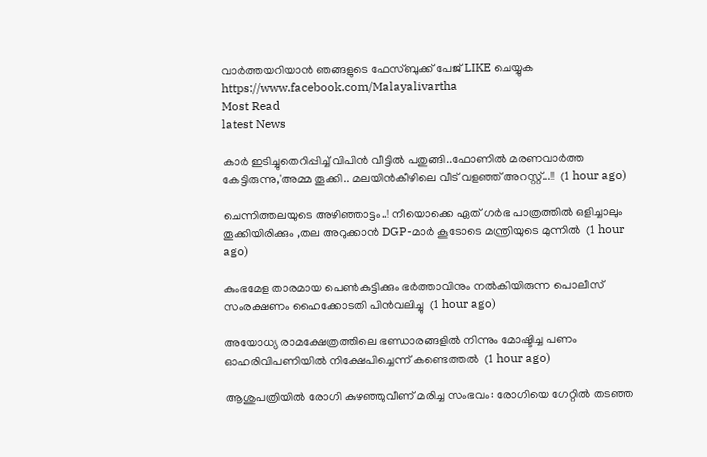വാര്‍ത്തയറിയാന്‍ ഞങ്ങളുടെ ഫേസ്‌ബുക്ക്‌ പേജ് LIKE ചെയ്യുക
https://www.facebook.com/Malayalivartha
Most Read
latest News

കാർ ഇടിച്ചുതെറിപ്പിച്ച് വിപിൻ വീട്ടിൽ പതുങ്ങി..ഫോണിൽ മരണവാർത്ത കേട്ടിരുന്നു,'അമ്മ തൂക്കി.. മലയിൻകീഴിലെ വീട് വളഞ്ഞ് അറസ്റ്റ്...!!  (1 hour ago)

ചെന്നിത്തലയുടെ അഴിഞ്ഞാട്ടം..! നീയൊക്കെ ഏത് ഗർഭ പാത്രത്തിൽ ഒളിച്ചാലും തൂക്കിയിരിക്കും ,തല അറുക്കാൻ DGP-മാർ കൂടോടെ മന്ത്രിയുടെ മുന്നിൽ  (1 hour ago)

കുംഭമേള താരമായ പെണ്‍കുട്ടിക്കും ഭര്‍ത്താവിനും നല്‍കിയിരുന്ന പൊലീസ് സംരക്ഷണം ഹൈക്കോടതി പിന്‍വലിച്ചു  (1 hour ago)

അയോധ്യ രാമക്ഷേത്രത്തിലെ ഭണ്ഡാരങ്ങളില്‍ നിന്നും മോഷ്ടിച്ച പണം ഓഹരിവിപണിയില്‍ നിക്ഷേപിച്ചെന്ന് കണ്ടെത്തല്‍  (1 hour ago)

ആശുപത്രിയില്‍ രോഗി കുഴഞ്ഞുവീണ് മരിച്ച സംഭവം: രോഗിയെ ഗേറ്റില്‍ തടഞ്ഞ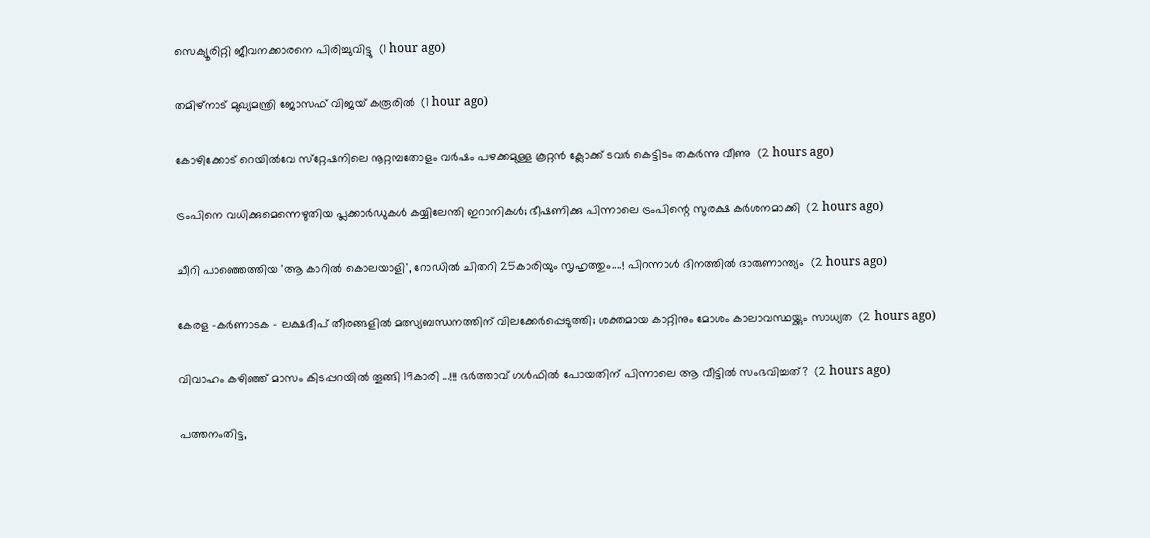സെക്യൂരിറ്റി ജീവനക്കാരനെ പിരിച്ചുവിട്ടു  (1 hour ago)

തമിഴ്‌നാട് മുഖ്യമന്ത്രി ജോസഫ് വിജയ് കരൂരില്‍  (1 hour ago)

കോഴിക്കോട് റെയില്‍വേ സ്‌റ്റേഷനിലെ നൂറ്റമ്പതോളം വര്‍ഷം പഴക്കമുള്ള കൂറ്റന്‍ ക്ലോക്ക് ടവര്‍ കെട്ടിടം തകര്‍ന്നു വീണു  (2 hours ago)

ട്രംപിനെ വധിക്കുമെന്നെഴുതിയ പ്ലക്കാര്‍ഡുകള്‍ കയ്യിലേന്തി ഇറാനികൾ; ഭീഷണിക്കു പിന്നാലെ ട്രംപിന്റെ സുരക്ഷ കർശനമാക്കി  (2 hours ago)

ചീറി പാഞ്ഞെത്തിയ 'ആ കാറിൽ കൊലയാളി', റോഡിൽ ചിതറി 25കാരിയും സൃഹൃത്തും....! പിറന്നാൾ ദിനത്തിൽ ദാരുണാന്ത്യം  (2 hours ago)

കേരള -കർണാടക - ലക്ഷദീപ് തീരങ്ങളിൽ മത്സ്യബന്ധനത്തിന് വിലക്കേർപ്പെടുത്തി; ശക്തമായ കാറ്റിനും മോശം കാലാവസ്ഥയ്ക്കും സാധ്യത  (2 hours ago)

വിവാഹം കഴിഞ്ഞ് മാസം കിടപ്പറയിൽ തൂങ്ങി 19കാരി ...!!! ഭർത്താവ് ഗൾഫിൽ പോയതിന് പിന്നാലെ ആ വീട്ടിൽ സംഭവിച്ചത്?  (2 hours ago)

പത്തനംതിട്ട,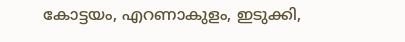കോട്ടയം, എറണാകുളം, ഇടുക്കി,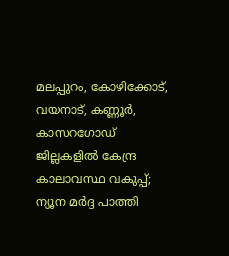മലപ്പുറം, കോഴിക്കോട്, വയനാട്, കണ്ണൂർ, കാസറഗോഡ് ജില്ലകളിൽ കേന്ദ്ര കാലാവസ്ഥ വകുപ്പ്; ന്യൂന മർദ്ദ പാത്തി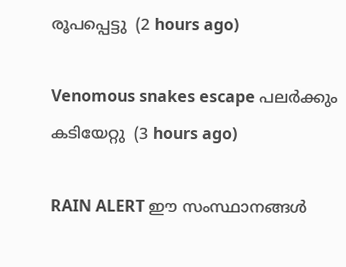രൂപപ്പെട്ടു  (2 hours ago)

Venomous snakes escape പലർക്കും കടിയേറ്റു  (3 hours ago)

RAIN ALERT ഈ സംസ്ഥാനങ്ങൾ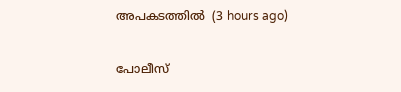അപകടത്തിൽ  (3 hours ago)

പോലീസ്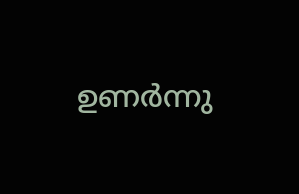ഉണര്‍ന്നു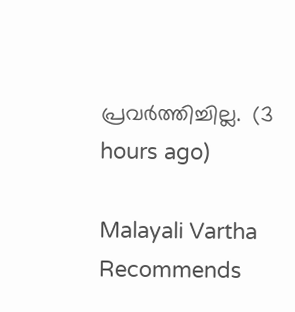പ്രവര്‍ത്തിച്ചില്ല.  (3 hours ago)

Malayali Vartha Recommends